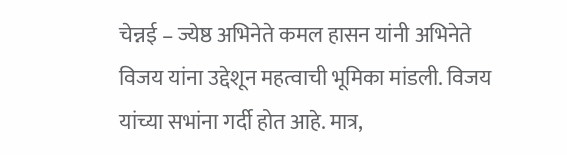चेन्नई – ज्येष्ठ अभिनेते कमल हासन यांनी अभिनेते विजय यांना उद्देशून महत्वाची भूमिका मांडली. विजय यांच्या सभांना गर्दी होत आहे. मात्र,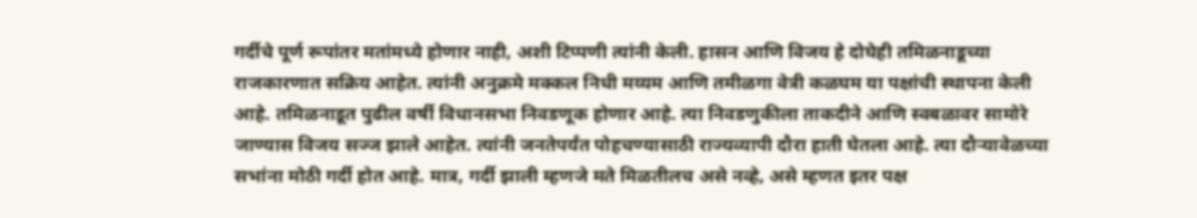गर्दीचे पूर्ण रूपांतर मतांमध्ये होणार नाही, अशी टिप्पणी त्यांनी केली. हासन आणि विजय हे दोघेही तमिळनाडूच्या राजकारणात सक्रिय आहेत. त्यांनी अनुक्रमे मक्कल निधी मय्यम आणि तमीळगा वेत्री कळघम या पक्षांची स्थापना केली आहे. तमिळनाडूत पुढील वर्षी विधानसभा निवडणूक होणार आहे. त्या निवडणुकीला ताकदीने आणि स्वबळावर सामोरे जाण्यास विजय सज्ज झाले आहेत. त्यांनी जनतेपर्यंत पोहचण्यासाठी राज्यव्यापी दौरा हाती घेतला आहे. त्या दौऱ्यावेळच्या सभांना मोठी गर्दी होत आहे. मात्र, गर्दी झाली म्हणजे मते मिळतीलच असे नव्हे, असे म्हणत इतर पक्ष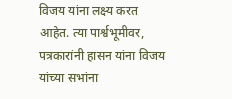विजय यांना लक्ष्य करत आहेत. त्या पार्श्वभूमीवर, पत्रकारांनी हासन यांना विजय यांच्या सभांना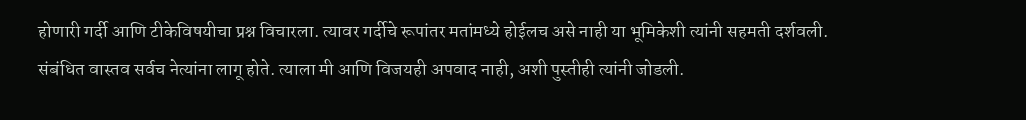होणारी गर्दी आणि टीकेविषयीचा प्रश्न विचारला. त्यावर गर्दीचे रूपांतर मतांमध्ये होईलच असे नाही या भूमिकेशी त्यांनी सहमती दर्शवली. संबंधित वास्तव सर्वच नेत्यांना लागू होते. त्याला मी आणि विजयही अपवाद नाही, अशी पुस्तीही त्यांनी जोडली.